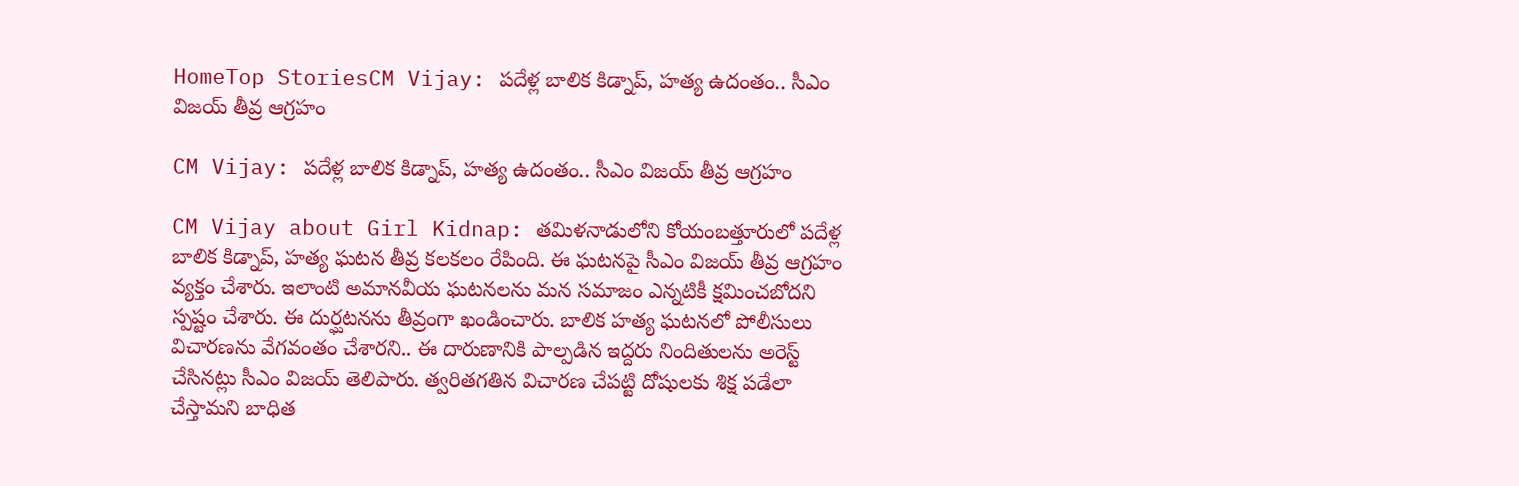HomeTop StoriesCM Vijay: పదేళ్ల బాలిక కిడ్నాప్, హత్య ఉదంతం.. సీఎం విజయ్‌ తీవ్ర ఆగ్రహం

CM Vijay: పదేళ్ల బాలిక కిడ్నాప్, హత్య ఉదంతం.. సీఎం విజయ్‌ తీవ్ర ఆగ్రహం

CM Vijay about Girl Kidnap: తమిళనాడులోని కోయంబత్తూరులో పదేళ్ల బాలిక కిడ్నాప్‌, హత్య ఘటన తీవ్ర కలకలం రేపింది. ఈ ఘటనపై సీఎం విజయ్‌ తీవ్ర ఆగ్రహం వ్యక్తం చేశారు. ఇలాంటి అమానవీయ ఘటనలను మన సమాజం ఎన్నటికీ క్షమించబోదని స్పష్టం చేశారు. ఈ దుర్ఘటనను తీవ్రంగా ఖండించారు. బాలిక హత్య ఘటనలో పోలీసులు విచారణను వేగవంతం చేశారని.. ఈ దారుణానికి పాల్పడిన ఇద్దరు నిందితులను అరెస్ట్‌ చేసినట్లు సీఎం విజయ్‌ తెలిపారు. త్వరితగతిన విచారణ చేపట్టి దోషులకు శిక్ష పడేలా చేస్తామని బాధిత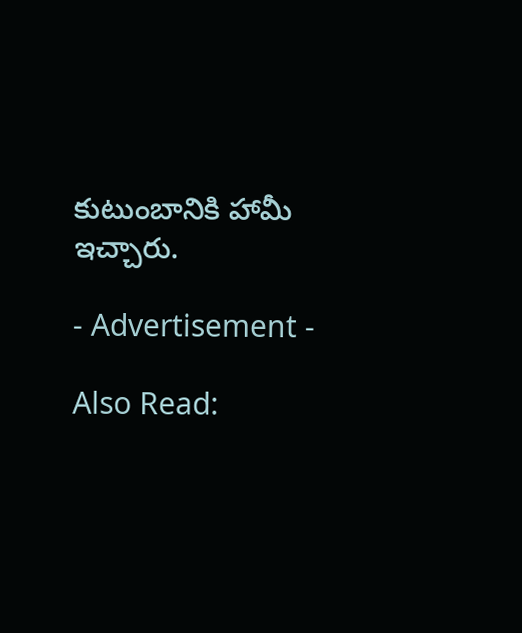కుటుంబానికి హామీ ఇచ్చారు.

- Advertisement -

Also Read: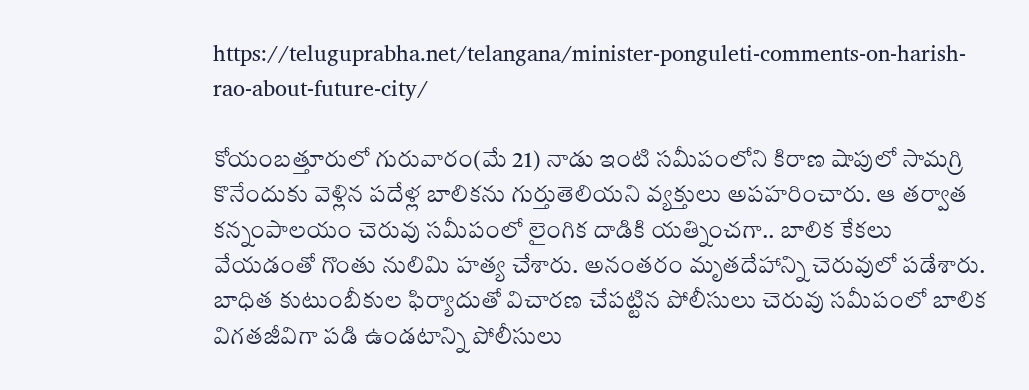https://teluguprabha.net/telangana/minister-ponguleti-comments-on-harish-rao-about-future-city/

కోయంబత్తూరులో గురువారం(మే 21) నాడు ఇంటి సమీపంలోని కిరాణ షాపులో సామగ్రి కొనేందుకు వెళ్లిన పదేళ్ల బాలికను గుర్తుతెలియని వ్యక్తులు అపహరించారు. ఆ తర్వాత కన్నంపాలయం చెరువు సమీపంలో లైంగిక దాడికి యత్నించగా.. బాలిక కేకలు వేయడంతో గొంతు నులిమి హత్య చేశారు. అనంతరం మృతదేహాన్ని చెరువులో పడేశారు. బాధిత కుటుంబీకుల ఫిర్యాదుతో విచారణ చేపట్టిన పోలీసులు చెరువు సమీపంలో బాలిక విగతజీవిగా పడి ఉండటాన్ని పోలీసులు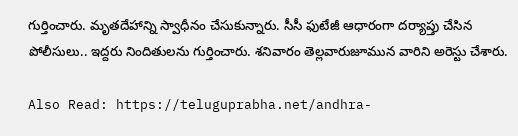గుర్తించారు. మృతదేహాన్ని స్వాధీనం చేసుకున్నారు. సీసీ ఫుటేజీ ఆధారంగా దర్యాప్తు చేసిన పోలీసులు.. ఇద్దరు నిందితులను గుర్తించారు. శనివారం తెల్లవారుజూమున వారిని అరెస్టు చేశారు.

Also Read: https://teluguprabha.net/andhra-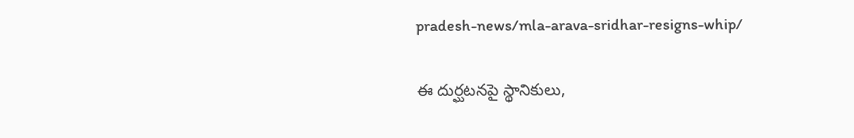pradesh-news/mla-arava-sridhar-resigns-whip/

ఈ దుర్ఘటనపై స్థానికులు,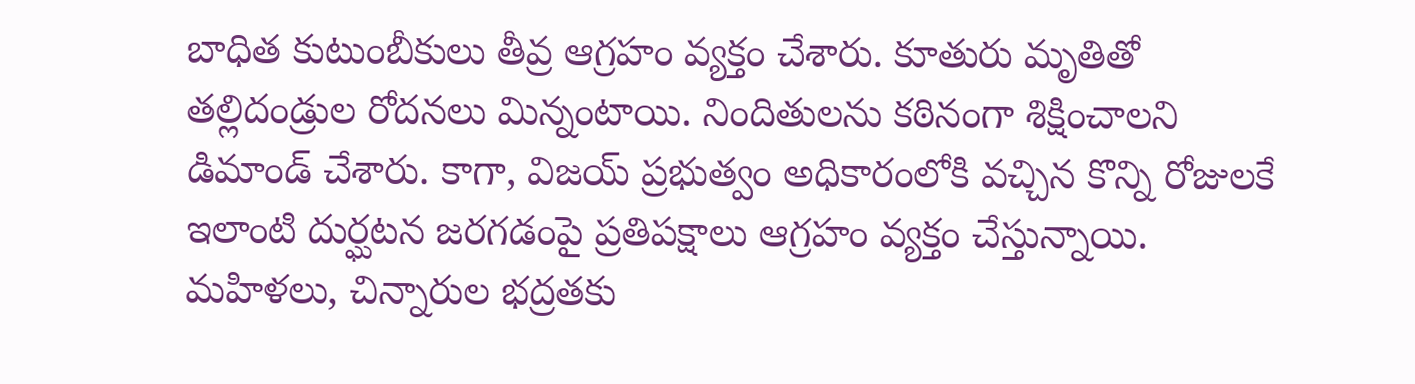బాధిత కుటుంబీకులు తీవ్ర ఆగ్రహం వ్యక్తం చేశారు. కూతురు మృతితో తల్లిదండ్రుల రోదనలు మిన్నంటాయి. నిందితులను కఠినంగా శిక్షించాలని డిమాండ్‌ చేశారు. కాగా, విజయ్‌ ప్రభుత్వం అధికారంలోకి వచ్చిన కొన్ని రోజులకే ఇలాంటి దుర్ఘటన జరగడంపై ప్రతిపక్షాలు ఆగ్రహం వ్యక్తం చేస్తున్నాయి. మహిళలు, చిన్నారుల భద్రతకు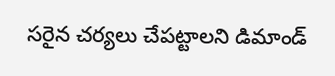సరైన చర్యలు చేపట్టాలని డిమాండ్‌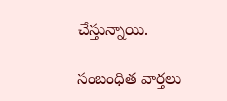చేస్తున్నాయి.

సంబంధిత వార్తలు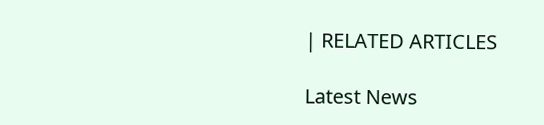| RELATED ARTICLES

Latest News